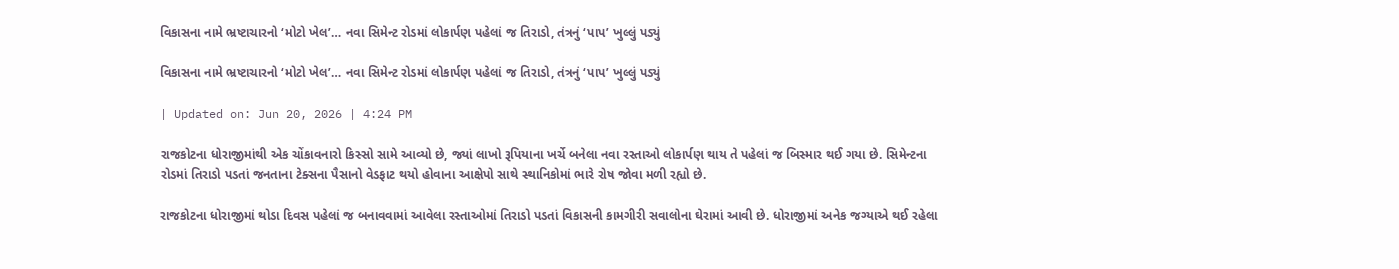વિકાસના નામે ભ્રષ્ટાચારનો ‘મોટો ખેલ’… નવા સિમેન્ટ રોડમાં લોકાર્પણ પહેલાં જ તિરાડો, તંત્રનું ‘પાપ’ ખુલ્લું પડ્યું

વિકાસના નામે ભ્રષ્ટાચારનો ‘મોટો ખેલ’… નવા સિમેન્ટ રોડમાં લોકાર્પણ પહેલાં જ તિરાડો, તંત્રનું ‘પાપ’ ખુલ્લું પડ્યું

| Updated on: Jun 20, 2026 | 4:24 PM

રાજકોટના ધોરાજીમાંથી એક ચોંકાવનારો કિસ્સો સામે આવ્યો છે, જ્યાં લાખો રૂપિયાના ખર્ચે બનેલા નવા રસ્તાઓ લોકાર્પણ થાય તે પહેલાં જ બિસ્માર થઈ ગયા છે. સિમેન્ટના રોડમાં તિરાડો પડતાં જનતાના ટેક્સના પૈસાનો વેડફાટ થયો હોવાના આક્ષેપો સાથે સ્થાનિકોમાં ભારે રોષ જોવા મળી રહ્યો છે.

રાજકોટના ધોરાજીમાં થોડા દિવસ પહેલાં જ બનાવવામાં આવેલા રસ્તાઓમાં તિરાડો પડતાં વિકાસની કામગીરી સવાલોના ઘેરામાં આવી છે. ધોરાજીમાં અનેક જગ્યાએ થઈ રહેલા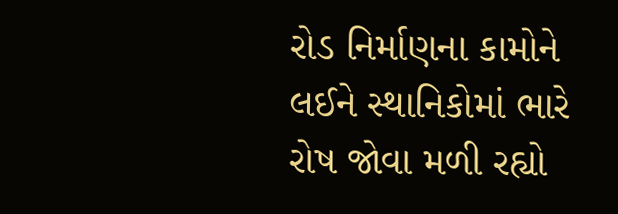રોડ નિર્માણના કામોને લઈને સ્થાનિકોમાં ભારે રોષ જોવા મળી રહ્યો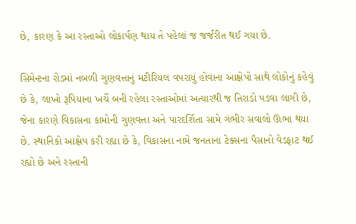છે, કારણ કે આ રસ્તાઓ લોકાર્પણ થાય તે પહેલાં જ જર્જરીત થઈ ગયા છે.

સિમેન્ટના રોડમાં નબળી ગુણવત્તાનું મટીરિયલ વપરાયું હોવાના આક્ષેપો સાથે લોકોનું કહેવું છે કે, લાખો રૂપિયાના ખર્ચે બની રહેલા રસ્તાઓમાં અત્યારથી જ તિરાડો પડવા લાગી છે, જેના કારણે વિકાસના કામોની ગુણવત્તા અને પારદર્શિતા સામે ગંભીર સવાલો ઊભા થયા છે. સ્થાનિકો આક્ષેપ કરી રહ્યા છે કે, વિકાસના નામે જનતાના ટેક્સના પૈસાનો વેડફાટ થઈ રહ્યો છે અને રસ્તાની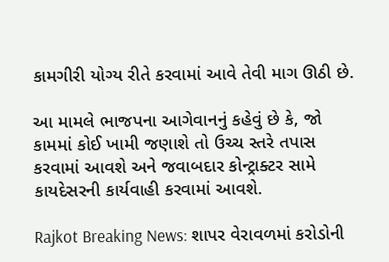કામગીરી યોગ્ય રીતે કરવામાં આવે તેવી માગ ઊઠી છે.

આ મામલે ભાજપના આગેવાનનું કહેવું છે કે, જો કામમાં કોઈ ખામી જણાશે તો ઉચ્ચ સ્તરે તપાસ કરવામાં આવશે અને જવાબદાર કોન્ટ્રાક્ટર સામે કાયદેસરની કાર્યવાહી કરવામાં આવશે.

Rajkot Breaking News: શાપર વેરાવળમાં કરોડોની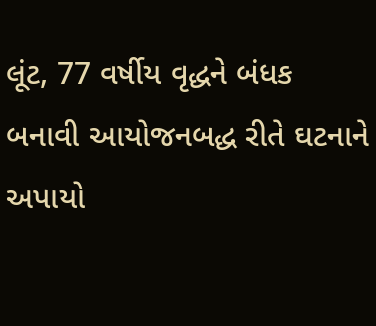લૂંટ, 77 વર્ષીય વૃદ્ધને બંધક બનાવી આયોજનબદ્ધ રીતે ઘટનાને અપાયો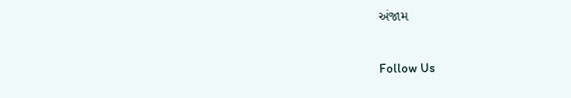અંજામ

Follow Us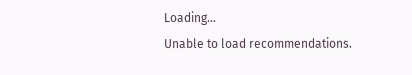Loading...
Unable to load recommendations.